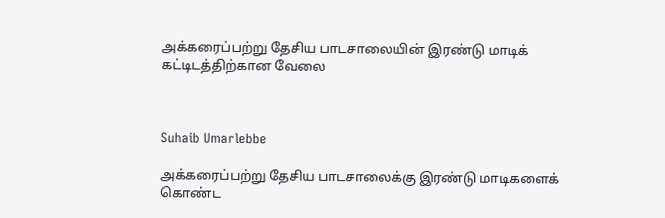அக்கரைப்பற்று தேசிய பாடசாலையின் இரண்டு மாடிக் கட்டிடத்திற்கான வேலை



Suhaib Umarlebbe

அக்கரைப்பற்று தேசிய பாடசாலைக்கு இரண்டு மாடிகளைக் கொண்ட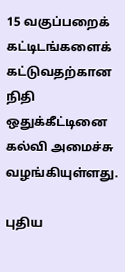15 வகுப்பறைக் கட்டிடங்களைக் கட்டுவதற்கான நிதி ஒதுக்கீட்டினை கல்வி அமைச்சு வழங்கியுள்ளது.

புதிய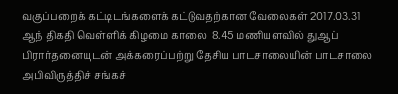வகுப்பறைக் கட்டிடங்களைக் கட்டுவதற்கான வேலைகள் 2017.03.31
ஆந் திகதி வெள்ளிக் கிழமை காலை  8.45 மணியளவில் துஆப் பிரார்தனையுடன் அக்கரைப்பற்று தேசிய பாடசாலையின் பாடசாலை அபிவிருத்திச் சங்கச்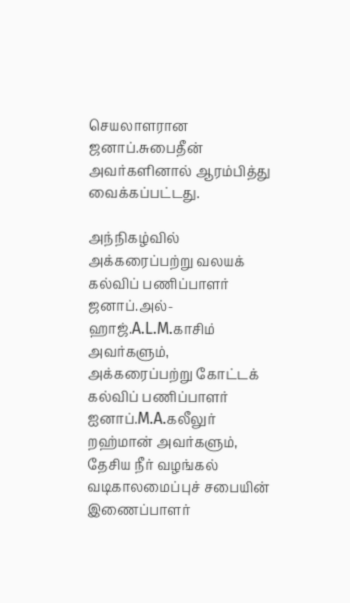செயலாளரான ஜனாப்.சுபைதீன் அவர்களினால் ஆரம்பித்து வைக்கப்பட்டது.

அந்நிகழ்வில் அக்கரைப்பற்று வலயக் கல்விப் பணிப்பாளர் ஜனாப்.அல்-ஹாஜ்.A.L.M.காசிம் அவர்களும், அக்கரைப்பற்று கோட்டக் கல்விப் பணிப்பாளர் ஐனாப்.M.A.கலீலுர் றஹ்மான் அவர்களும்,  தேசிய நீர் வழங்கல் வடிகாலமைப்புச் சபையின் இணைப்பாளர்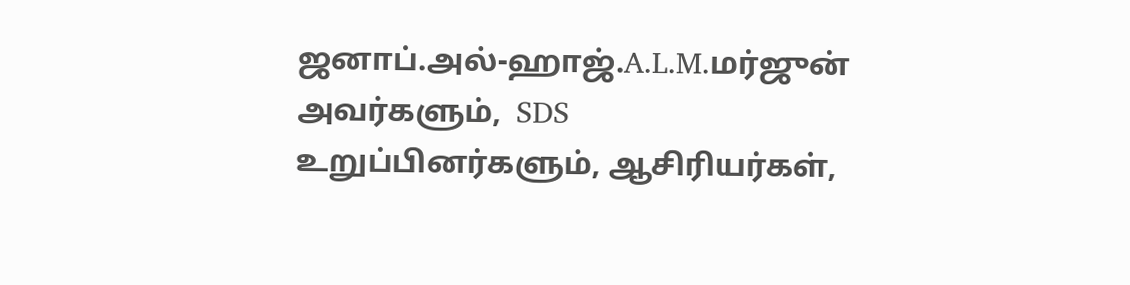ஜனாப்.அல்-ஹாஜ்.A.L.M.மர்ஜுன் அவர்களும்,  SDS உறுப்பினர்களும், ஆசிரியர்கள்,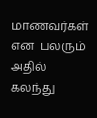மாணவர்கள் என  பலரும் அதில் கலந்து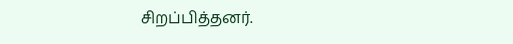சிறப்பித்தனர்.